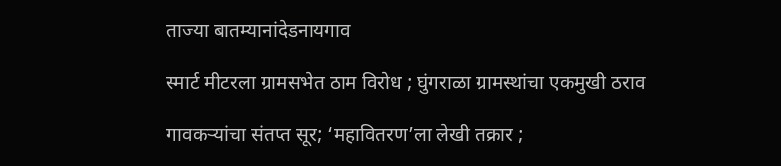ताज्या बातम्यानांदेडनायगाव

स्मार्ट मीटरला ग्रामसभेत ठाम विरोध ; घुंगराळा ग्रामस्थांचा एकमुखी ठराव

गावकऱ्यांचा संतप्त सूर; ‘महावितरण’ला लेखी तक्रार ;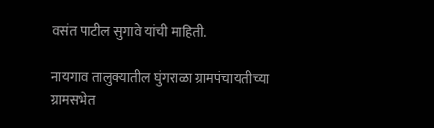वसंत पाटील सुगावे यांची माहिती.

नायगाव तालुक्यातील घुंगराळा ग्रामपंचायतीच्या ग्रामसभेत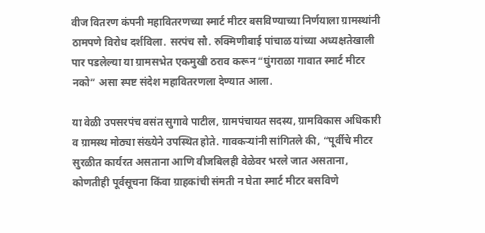वीज वितरण कंपनी महावितरणच्या स्मार्ट मीटर बसविण्याच्या निर्णयाला ग्रामस्थांनी ठामपणे विरोध दर्शविला. सरपंच सौ. रुक्मिणीबाई पांचाळ यांच्या अध्यक्षतेखाली पार पडलेल्या या ग्रामसभेत एकमुखी ठराव करून “घुंगराळा गावात स्मार्ट मीटर नको” असा स्पष्ट संदेश महावितरणला देण्यात आला.

या वेळी उपसरपंच वसंत सुगावे पाटील, ग्रामपंचायत सदस्य, ग्रामविकास अधिकारी व ग्रामस्थ मोठ्या संख्येने उपस्थित होते. गावकऱ्यांनी सांगितले की, “पूर्वीचे मीटर सुरळीत कार्यरत असताना आणि वीजबिलही वेळेवर भरले जात असताना, कोणतीही पूर्वसूचना किंवा ग्राहकांची संमती न घेता स्मार्ट मीटर बसविणे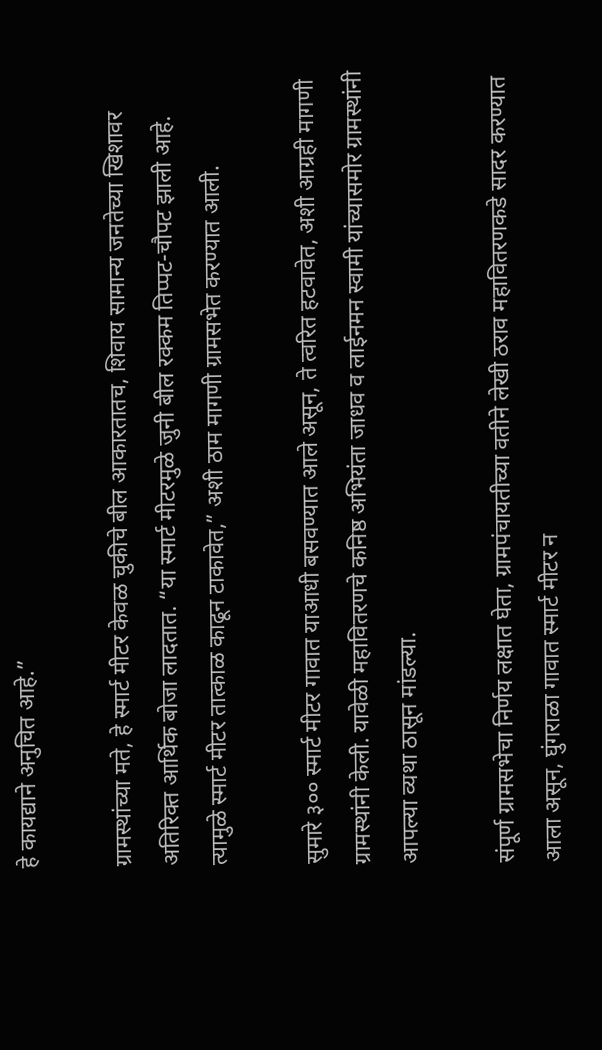हे कायद्याने अनुचित आहे.”

ग्रामस्थांच्या मते, हे स्मार्ट मीटर केवळ चुकीचे बील आकारतातच, शिवाय सामान्य जनतेच्या खिशावर अतिरिक्त आर्थिक बोजा लादतात. “या स्मार्ट मीटरमुळे जुनी बील रक्कम तिप्पट-चौपट झाली आहे. त्यामुळे स्मार्ट मीटर तात्काळ काढून टाकावेत,” अशी ठाम मागणी ग्रामसभेत करण्यात आली.

सुमारे ३०० स्मार्ट मीटर गावात याआधी बसवण्यात आले असून, ते त्वरित हटवावेत, अशी आग्रही मागणी ग्रामस्थांनी केली. यावेळी महावितरणचे कनिष्ठ अभियंता जाधव व लाईनमन स्वामी यांच्यासमोर ग्रामस्थांनी आपल्या व्यथा ठासून मांडल्या.

संपूर्ण ग्रामसभेचा निर्णय लक्षात घेता, ग्रामपंचायतीच्या वतीने लेखी ठराव महावितरणकडे सादर करण्यात आला असून, घुंगराळा गावात स्मार्ट मीटर न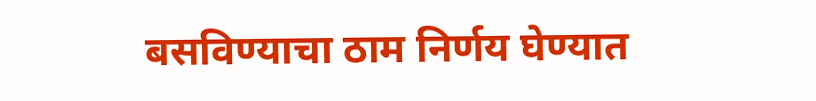बसविण्याचा ठाम निर्णय घेण्यात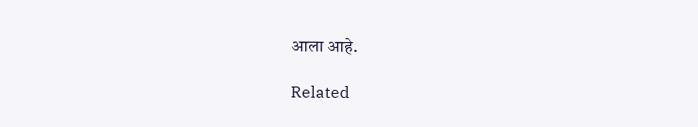आला आहे.

Related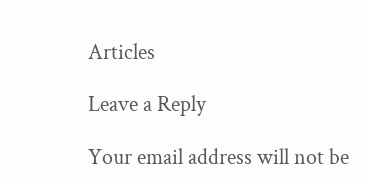Articles

Leave a Reply

Your email address will not be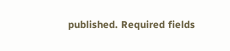published. Required fields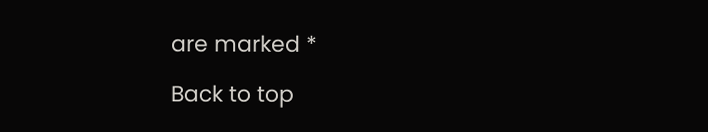are marked *

Back to top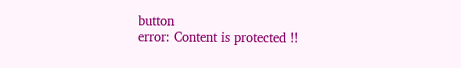button
error: Content is protected !!